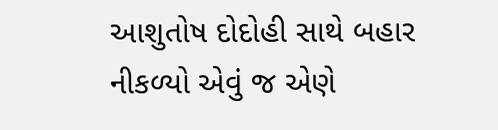આશુતોષ દોદોહી સાથે બહાર નીકળ્યો એવું જ એણે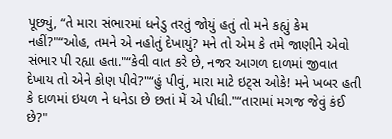પૂછ્યું, “તે મારા સંભારમાં ધનેડુ તરતું જોયું હતું તો મને કહ્યું કેમ નહીં?"“ઓહ, તમને એ નહોતું દેખાયું? મને તો એમ કે તમે જાણીને એવો સંભાર પી રહ્યા હતા."“કેવી વાત કરે છે, નજર આગળ દાળમાં જીવાત દેખાય તો એને કોણ પીવે?"“હું પીવું, મારા માટે ઇટ્સ ઓકે! મને ખબર હતી કે દાળમાં ઇયળ ને ધનેડા છે છતાં મેં એ પીધી."“તારામાં મગજ જેવું કંઈ છે?"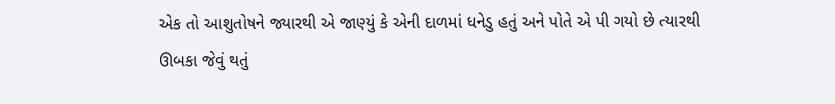એક તો આશુતોષને જ્યારથી એ જાણ્યું કે એની દાળમાં ધનેડુ હતું અને પોતે એ પી ગયો છે ત્યારથી ઊબકા જેવું થતું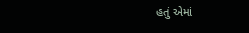હતું એમાં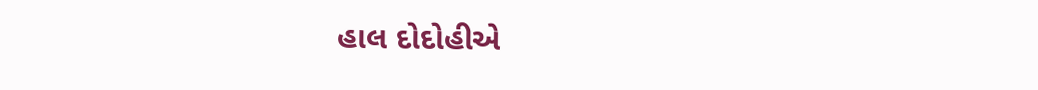હાલ દોદોહીએ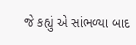જે કહ્યું એ સાંભળ્યા બાદ